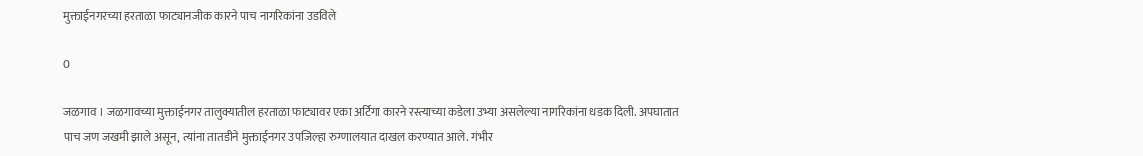मुक्ताईनगरच्या हरताळा फाट्यानजीक कारने पाच नागरिकांना उडविले

0

जळगाव । जळगावच्या मुक्ताईनगर तालुक्यातील हरताळा फाट्यावर एका अर्टिगा कारने रस्त्याच्या कडेला उभ्या असलेल्या नागरिकांना धडक दिली. अपघातात पाच जण जखमी झाले असून, त्यांना तातडीने मुक्ताईनगर उपजिल्हा रुग्णालयात दाखल करण्यात आले. गंभीर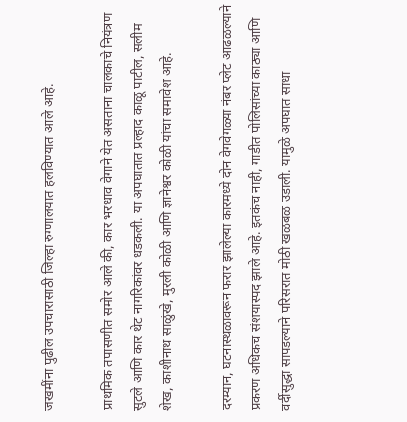जखमींना पुढील उपचारासाठी जिल्हा रुग्णालयात हलविण्यात आले आहे.

प्राथमिक तपासणीत समोर आले की, कार भरधाव वेगाने येत असताना चालकाचे नियंत्रण सुटले आणि कार थेट नागरिकांवर धडकली. या अपघातात प्रल्हाद काळू पाटील, सलीम शेख, काशीनाथ साळुंखे, मुरली कोळी आणि ज्ञानेश्वर कोळी यांचा समावेश आहे.

दरम्यान, घटनास्थळावरून फरार झालेल्या कारमध्ये दोन वेगवेगळ्या नंबर प्लेट आढळल्याने प्रकरण अधिकच संशयास्पद झाले आहे. इतकंच नाही, गाडीत पोलिसांच्या काठ्या आणि वर्दीसुद्धा सापडल्याने परिसरात मोठी खळबळ उडाली. यामुळे अपघात साधा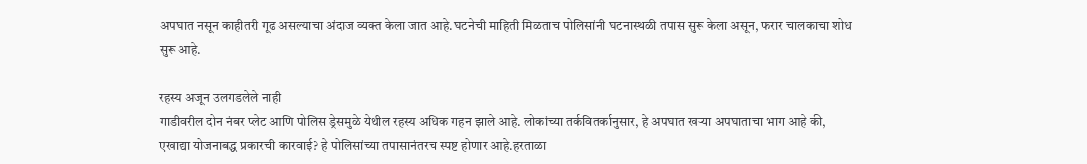अपघात नसून काहीतरी गूढ असल्याचा अंदाज व्यक्त केला जात आहे.घटनेची माहिती मिळताच पोलिसांनी घटनास्थळी तपास सुरू केला असून, फरार चालकाचा शोध सुरू आहे.

रहस्य अजून उलगडलेले नाही
गाडीवरील दोन नंबर प्लेट आणि पोलिस ड्रेसमुळे येथील रहस्य अधिक गहन झाले आहे. लोकांच्या तर्कवितर्कानुसार, हे अपघात खऱ्या अपघाताचा भाग आहे की, एखाद्या योजनाबद्ध प्रकारची कारवाई? हे पोलिसांच्या तपासानंतरच स्पष्ट होणार आहे.हरताळा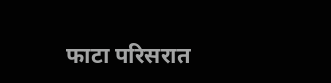फाटा परिसरात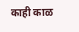काही काळ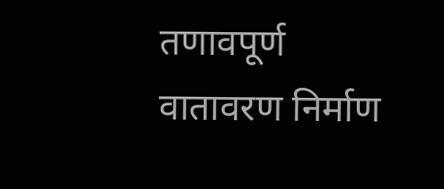तणावपूर्ण वातावरण निर्माण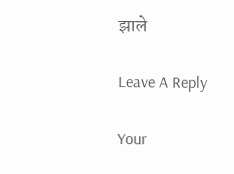झाले

Leave A Reply

Your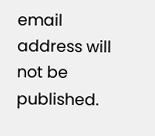email address will not be published.